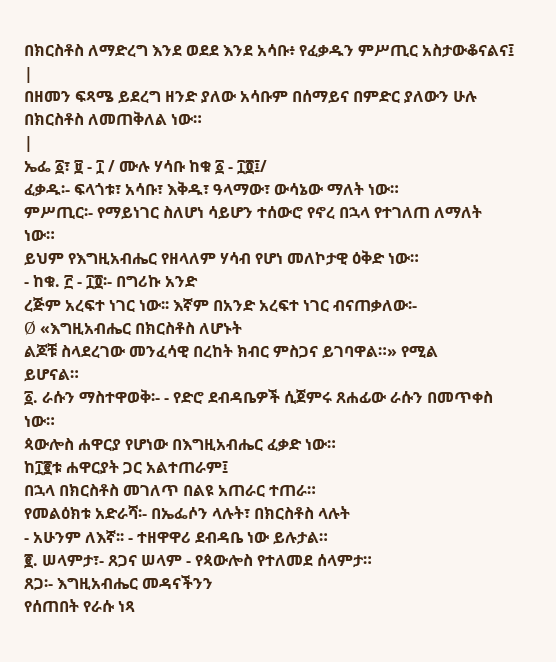በክርስቶስ ለማድረግ እንደ ወደደ እንደ አሳቡ፥ የፈቃዱን ምሥጢር አስታውቆናልና፤
|
በዘመን ፍጻሜ ይደረግ ዘንድ ያለው አሳቡም በሰማይና በምድር ያለውን ሁሉ በክርስቶስ ለመጠቅለል ነው።
|
ኤፌ ፩፣ ፱ - ፲ / ሙሉ ሃሳቡ ከቁ ፩ - ፲፬፤/
ፈቃዱ፡- ፍላጎቱ፣ አሳቡ፣ እቅዱ፣ ዓላማው፣ ውሳኔው ማለት ነው።
ምሥጢር፡- የማይነገር ስለሆነ ሳይሆን ተሰውሮ የኖረ በኋላ የተገለጠ ለማለት
ነው።
ይህም የእግዚአብሔር የዘላለም ሃሳብ የሆነ መለኮታዊ ዕቅድ ነው።
- ከቁ. ፫ - ፲፬፡- በግሪኩ አንድ
ረጅም አረፍተ ነገር ነው፡፡ እኛም በአንድ አረፍተ ነገር ብናጠቃለው፡-
Ø «እግዚአብሔር በክርስቶስ ለሆኑት
ልጆቹ ስላደረገው መንፈሳዊ በረከት ክብር ምስጋና ይገባዋል።» የሚል
ይሆናል።
፩. ራሱን ማስተዋወቅ፡- - የድሮ ደብዳቤዎች ሲጀምሩ ጸሐፊው ራሱን በመጥቀስ ነው።
ጳውሎስ ሐዋርያ የሆነው በእግዚአብሔር ፈቃድ ነው።
ከ፲፪ቱ ሐዋርያት ጋር አልተጠራም፤
በኋላ በክርስቶስ መገለጥ በልዩ አጠራር ተጠራ።
የመልዕክቱ አድራሻ፡- በኤፌሶን ላሉት፣ በክርስቶስ ላሉት
- አሁንም ለእኛ፡፡ - ተዘዋዋሪ ደብዳቤ ነው ይሉታል።
፪. ሠላምታ፣- ጸጋና ሠላም - የጳውሎስ የተለመደ ሰላምታ።
ጸጋ፡- እግዚአብሔር መዳናችንን
የሰጠበት የራሱ ነጻ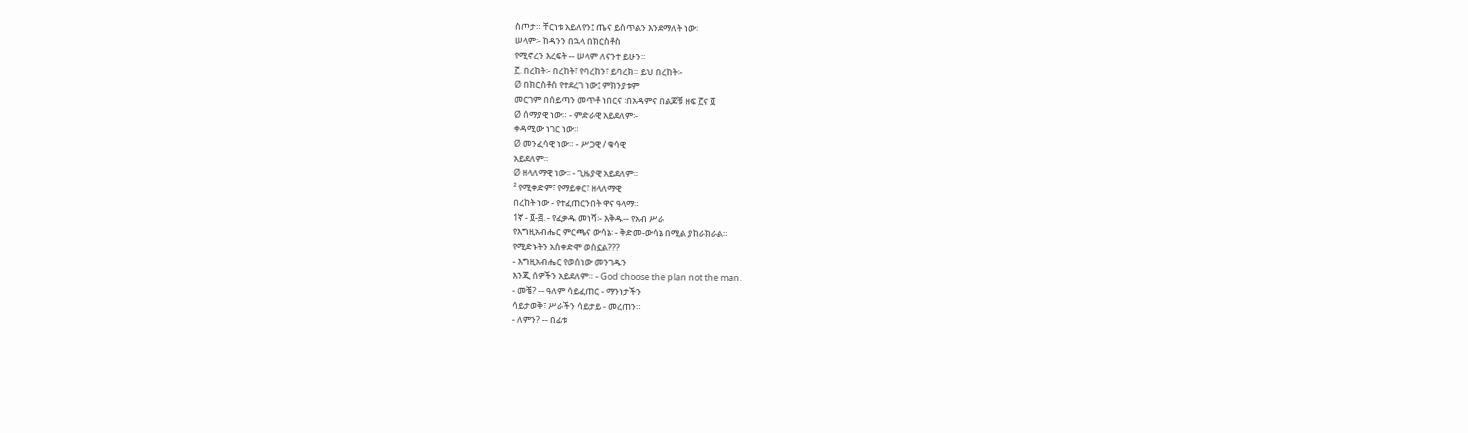ስጦታ። ቸርነቱ አይለየን፤ ጤና ይስጥልን እንደማለት ነው፡
ሠላም፡- ከዳንን በኋላ በክርስቶስ
የሚኖረን እረፍት -- ሠላም ለናንተ ይሁን።
፫. በረከት፡- በረከት፣ የባረከን፣ ይባረክ። ይህ በረከት፡-
Ø በክርስቶስ የተደረገ ነው፤ ምክንያቱም
መርገም በሰይጣን መጥቶ ነበርና ፡በአዳምና በልጆቹ ዘፍ ፫ና ፬
Ø ሰማያዊ ነው። - ምድራዊ አይደለም፡-
ቀዳሚው ነገር ነው።
Ø መንፈሳዊ ነው። - ሥጋዊ / ቁሳዊ
አይደለም።
Ø ዘላለማዊ ነው፡፡ - ጊዜያዊ አይደለም።
² የሚቀድም፣ የማይቀር፣ ዘላለማዊ
በረከት ነው - የተፈጠርንበት ዋና ዓላማ።
1ኛ - ፬-፭. - የፈቃዱ መነሻ፡- እቅዱ-- የአብ ሥራ
የእግዚአብሔር ምርጫና ውሳኔ፡ - ቅድመ-ውሳኔ በሚል ያከራክራል።
የሚድኑትን አስቀድሞ ወስኗል???
- እግዚአብሔር የወሰነው መንገዱን
እንጂ ሰዎችን አይደለም። - God choose the plan not the man.
- መቼ? -- ዓለም ሳይፈጠር - ማንነታችን
ሳይታወቅ፣ ሥራችን ሳይታይ - መረጠን።
- ለምን? -- በፊቱ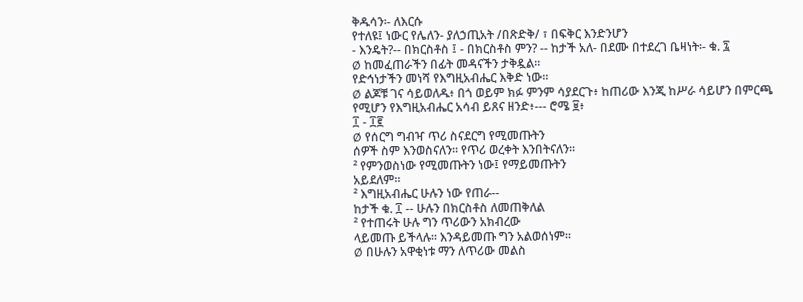ቅዱሳን፡- ለእርሱ
የተለዩ፤ ነውር የሌለን- ያለኃጢአት /በጽድቅ/ ፣ በፍቅር እንድንሆን
- እንዴት?-- በክርስቶስ ፤ - በክርስቶስ ምን? -- ከታች አለ- በደሙ በተደረገ ቤዛነት፡- ቁ. ፯
Ø ከመፈጠራችን በፊት መዳናችን ታቅዷል።
የድኅነታችን መነሻ የእግዚአብሔር እቅድ ነው።
Ø ልጆቹ ገና ሳይወለዱ፥ በጎ ወይም ክፉ ምንም ሳያደርጉ፥ ከጠሪው እንጂ ከሥራ ሳይሆን በምርጫ
የሚሆን የእግዚአብሔር አሳብ ይጸና ዘንድ፥--- ሮሜ ፱፥
፲ - ፲፪
Ø የሰርግ ግብዣ ጥሪ ስናደርግ የሚመጡትን
ሰዎች ስም እንወስናለን። የጥሪ ወረቀት እንበትናለን።
² የምንወስነው የሚመጡትን ነው፤ የማይመጡትን
አይደለም።
² እግዚአብሔር ሁሉን ነው የጠራ--
ከታች ቁ. ፲ -- ሁሉን በክርስቶስ ለመጠቅለል
² የተጠሩት ሁሉ ግን ጥሪውን አክብረው
ላይመጡ ይችላሉ። እንዳይመጡ ግን አልወሰነም።
Ø በሁሉን አዋቂነቱ ማን ለጥሪው መልስ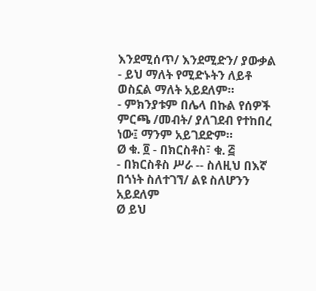እንደሚሰጥ/ እንደሚድን/ ያውቃል
- ይህ ማለት የሚድኑትን ለይቶ ወስኗል ማለት አይደለም።
- ምክንያቱም በሌላ በኩል የሰዎች ምርጫ /መብት/ ያለገደብ የተከበረ ነው፤ ማንም አይገደድም።
Ø ቁ. ፬ - በክርስቶስ፣ ቁ. ፭
- በክርስቶስ ሥራ -- ስለዚህ በእኛ በጎነት ስለተገኘ/ ልዩ ስለሆንን አይደለም
Ø ይህ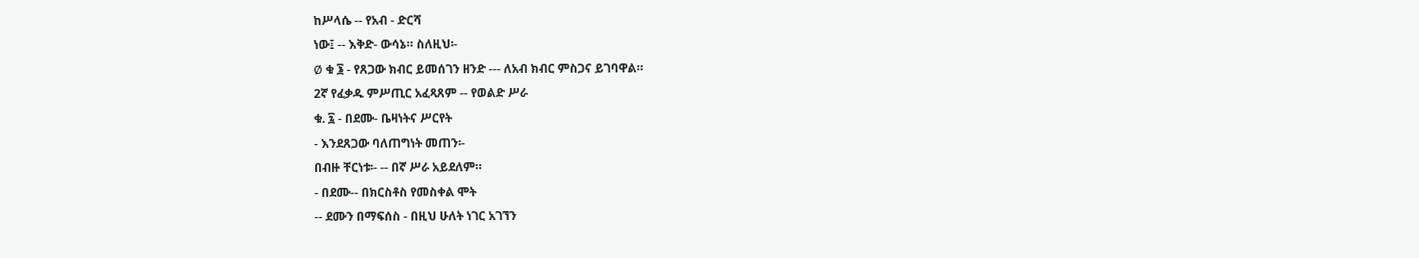ከሥላሴ -- የአብ - ድርሻ
ነው፤ -- እቅድ- ውሳኔ። ስለዚህ፡-
Ø ቁ ፮ - የጸጋው ክብር ይመሰገን ዘንድ --- ለአብ ክብር ምስጋና ይገባዋል።
2ኛ የፈቃዱ ምሥጢር አፈጻጸም -- የወልድ ሥራ
ቁ. ፯ - በደሙ- ቤዛነትና ሥርየት
- እንደጸጋው ባለጠግነት መጠን፡-
በብዙ ቸርነቱ፡- -- በኛ ሥራ አይደለም።
- በደሙ-- በክርስቶስ የመስቀል ሞት
-- ደሙን በማፍሰስ - በዚህ ሁለት ነገር አገኘን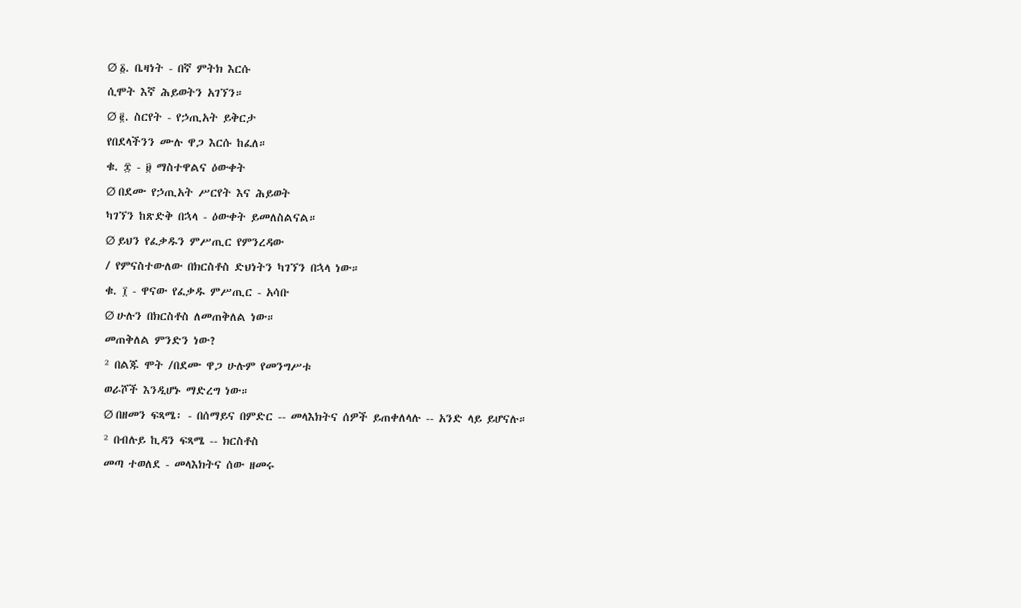Ø ፩. ቤዛነት - በኛ ምትክ እርሱ
ሲሞት እኛ ሕይወትን አገኘን።
Ø ፪. ስርየት - የኃጢአት ይቅርታ
የበደላችንን ሙሉ ዋጋ እርሱ ከፈለ።
ቁ. ፰ - ፱ ማስተዋልና ዕውቀት
Ø በደሙ የኃጢአት ሥርየት እና ሕይወት
ካገኘን ከጽድቅ በኋላ - ዕውቀት ይመለስልናል።
Ø ይህን የፈቃዱን ምሥጢር የምንረዳው
/ የምናስተውለው በክርስቶስ ድህነትን ካገኘን በኋላ ነው።
ቁ. ፲ - ዋናው የፈቃዱ ምሥጢር - አሳቡ
Ø ሁሉን በክርስቶስ ለመጠቅለል ነው።
መጠቅለል ምንድን ነው?
² በልጁ ሞት /በደሙ ዋጋ ሁሉም የመንግሥቱ
ወራሾች እንዲሆኑ ማድረግ ነው።
Ø በዘመን ፍጻሜ፡ - በሰማይና በምድር -- መላእክትና ሰዎች ይጠቀለላሉ -- አንድ ላይ ይሆናሉ።
² በብሉይ ኪዳን ፍጻሜ -- ክርስቶስ
መጣ ተወለደ - መላእክትና ሰው ዘመሩ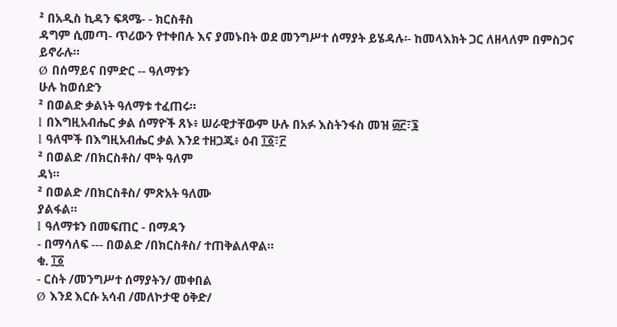² በአዲስ ኪዳን ፍጻሜ- - ክርስቶስ
ዳግም ሲመጣ- ጥሪውን የተቀበሉ እና ያመኑበት ወደ መንግሥተ ሰማያት ይሄዳሉ፡- ከመላእክት ጋር ለዘላለም በምስጋና ይኖራሉ።
Ø በሰማይና በምድር -- ዓለማቱን
ሁሉ ከወሰድን
² በወልድ ቃልነት ዓለማቱ ተፈጠሩ።
l በእግዚአብሔር ቃል ሰማዮች ጸኑ፥ ሠራዊታቸውም ሁሉ በአፉ እስትንፋስ መዝ ፴፫፣፮
l ዓለሞች በእግዚአብሔር ቃል እንደ ተዘጋጁ፥ ዕብ ፲፩፣፫
² በወልድ /በክርስቶስ/ ሞት ዓለም
ዳነ።
² በወልድ /በክርስቶስ/ ምጽአት ዓለሙ
ያልፋል።
l ዓለማቱን በመፍጠር - በማዳን
- በማሳለፍ --- በወልድ /በክርስቶስ/ ተጠቅልለዋል።
ቁ. ፲፩
- ርስት /መንግሥተ ሰማያትን/ መቀበል
Ø እንደ እርሱ አሳብ /መለኮታዊ ዕቅድ/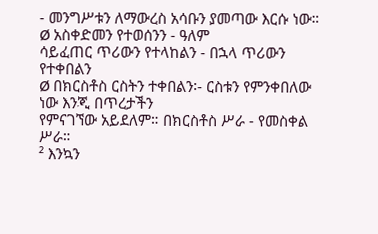- መንግሥቱን ለማውረስ አሳቡን ያመጣው እርሱ ነው።
Ø አስቀድመን የተወሰንን - ዓለም
ሳይፈጠር ጥሪውን የተላከልን - በኋላ ጥሪውን የተቀበልን
Ø በክርስቶስ ርስትን ተቀበልን፡- ርስቱን የምንቀበለው ነው እንጂ በጥረታችን
የምናገኘው አይደለም። በክርስቶስ ሥራ - የመስቀል ሥራ።
² እንኳን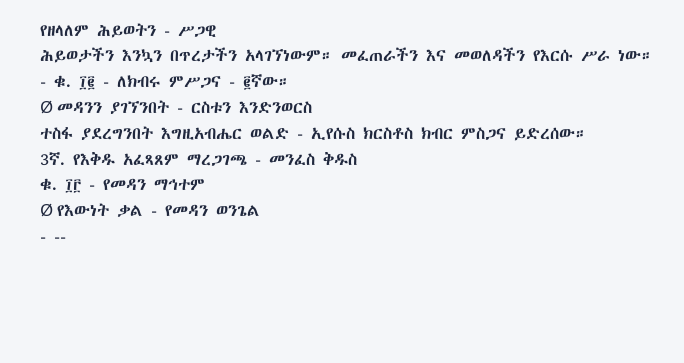የዘላለም ሕይወትን - ሥጋዊ
ሕይወታችን እንኳን በጥረታችን አላገኘነውም። መፈጠራችን እና መወለዳችን የእርሱ ሥራ ነው።
- ቁ. ፲፪ - ለክብሩ ምሥጋና - ፪ኛው።
Ø መዳንን ያገኘንበት - ርስቱን እንድንወርስ
ተስፋ ያደረግንበት እግዚአብሔር ወልድ - ኢየሱስ ክርስቶስ ክብር ምስጋና ይድረሰው።
3ኛ. የእቅዱ አፈጻጸም ማረጋገጫ - መንፈስ ቅዱስ
ቁ. ፲፫ - የመዳን ማኅተም
Ø የእውነት ቃል - የመዳን ወንጌል
- --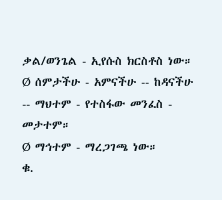ቃል/ወንጌል - ኢየሱስ ክርስቶስ ነው።
Ø ሰምታችሁ - አምናችሁ -- ከዳናችሁ
-- ማህተም - የተስፋው መንፈስ - መታተም።
Ø ማኅተም - ማረጋገጫ ነው።
ቁ.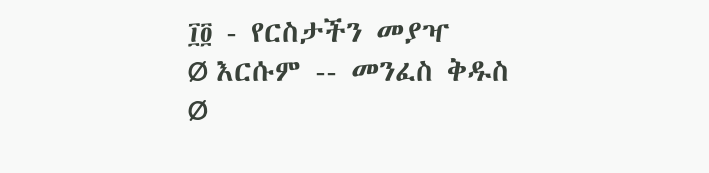፲፬ - የርስታችን መያዣ
Ø እርሱም -- መንፈስ ቅዱስ
Ø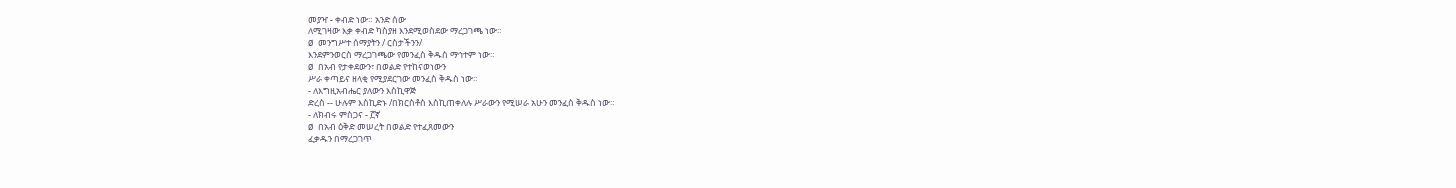መያዣ - ቀብድ ነው። አንድ ሰው
ለሚገዛው እቃ ቀብድ ካስያዘ እንደሚወስደው ማረጋገጫ ነው።
Ø መንግሥተ ሰማያትን / ርስታችንን/
እንደምንወርስ ማረጋገጫው የመንፈስ ቅዱስ ማኅተም ነው።
Ø በአብ የታቀደውን፣ በወልድ የተከናወነውን
ሥራ ቀጣይና ዘላቂ የሚያደርገው መንፈስ ቅዱስ ነው።
- ለእግዚአብሔር ያለውን እስኪዋጅ
ድረስ -- ሁሉም እስኪድኑ /በክርስቶስ እስኪጠቀለሉ ሥራውን የሚሠራ አሁን መንፈስ ቅዱስ ነው።
- ለክብሩ ምስጋና - ፫ኛ
Ø በአብ ዕቅድ መሠረት በወልድ የተፈጸመውን
ፈቃዱን በማረጋገጥ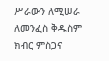ሥራውን ለሚሠራ ለመንፈስ ቅዱስም ክብር ምስጋና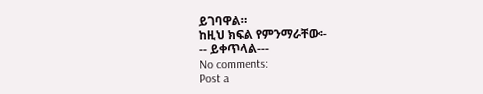ይገባዋል።
ከዚህ ክፍል የምንማራቸው፡-
-- ይቀጥላል---
No comments:
Post a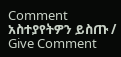Comment
አስተያየትዎን ይስጡ / Give Comment